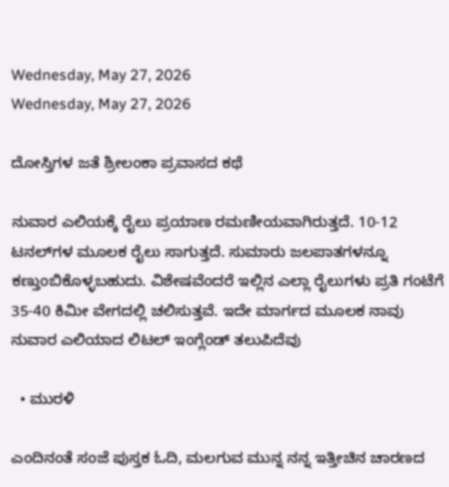Wednesday, May 27, 2026
Wednesday, May 27, 2026

ದೋಸ್ತಿಗಳ ಜತೆ ಶ್ರೀಲಂಕಾ ಪ್ರವಾಸದ ಕಥೆ

ನುವಾರ ಎಲಿಯಕ್ಕೆ ರೈಲು ಪ್ರಯಾಣ ರಮಣೀಯವಾಗಿರುತ್ತದೆ. 10-12 ಟನಲ್‌ಗಳ ಮೂಲಕ ರೈಲು ಸಾಗುತ್ತದೆ. ಸುಮಾರು ಜಲಪಾತಗಳನ್ನೂ ಕಣ್ತುಂಬಿಕೊಳ್ಳಬಹುದು. ವಿಶೇಷವೆಂದರೆ ಇಲ್ಲಿನ ಎಲ್ಲಾ ರೈಲುಗಳು ಪ್ರತಿ ಗಂಟೆಗೆ 35-40 ಕಿಮೀ ವೇಗದಲ್ಲಿ ಚಲಿಸುತ್ತವೆ. ಇದೇ ಮಾರ್ಗದ ಮೂಲಕ ನಾವು ನುವಾರ ಎಲಿಯಾದ ಲಿಟಲ್‌ ಇಂಗ್ಲೆಂಡ್‌ ತಲುಪಿದೆವು

  • ಮುರಳಿ

ಎಂದಿನಂತೆ ಸಂಜೆ ಪುಸ್ತಕ ಓದಿ, ಮಲಗುವ ಮುನ್ನ ನನ್ನ ಇತ್ತೀಚಿನ ಚಾರಣದ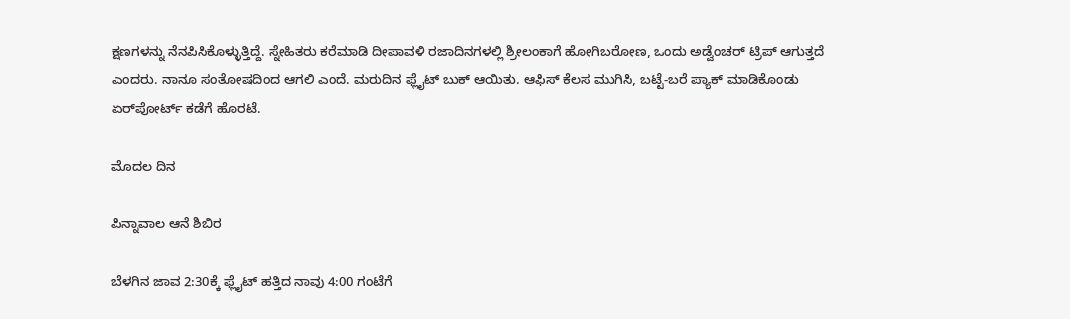ಕ್ಷಣಗಳನ್ನು ನೆನಪಿಸಿಕೊಳ್ಳುತ್ತಿದ್ದೆ. ಸ್ನೇಹಿತರು ಕರೆಮಾಡಿ ದೀಪಾವಳಿ ರಜಾದಿನಗಳಲ್ಲಿ ಶ್ರೀಲಂಕಾಗೆ ಹೋಗಿಬರೋಣ, ಒಂದು ಅಡ್ವೆಂಚರ್‌ ಟ್ರಿಪ್‌ ಆಗುತ್ತದೆ ಎಂದರು. ನಾನೂ ಸಂತೋಷದಿಂದ ಆಗಲಿ ಎಂದೆ. ಮರುದಿನ ಫ್ಲೈಟ್‌ ಬುಕ್‌ ಆಯಿತು. ಆಫಿಸ್‌ ಕೆಲಸ ಮುಗಿಸಿ, ಬಟ್ಟೆ-ಬರೆ ಪ್ಯಾಕ್‌ ಮಾಡಿಕೊಂಡು ಏರ್‌ಪೋರ್ಟ್‌ ಕಡೆಗೆ ಹೊರಟೆ.

ಮೊದಲ ದಿನ

ಪಿನ್ನಾವಾಲ ಆನೆ ಶಿಬಿರ

ಬೆಳಗಿನ ಜಾವ 2:30ಕ್ಕೆ ಫ್ಲೈಟ್‌ ಹತ್ತಿದ ನಾವು 4:00 ಗಂಟೆಗೆ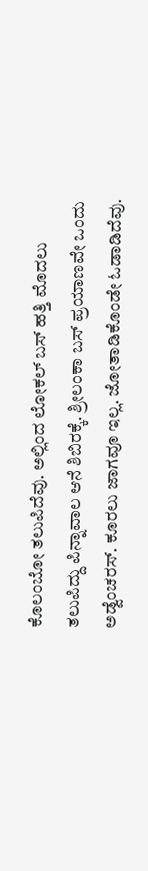ಕೊಲಂಬೋ ತಲುಪಿದೆವು. ಅಲ್ಲಿಂದ ಲೋಕಲ್‌ ಬಸ್‌ ಹತ್ತಿ ಮೊದಲು ತಲುಪಿದ್ದು ಪಿನ್ನಾವಾಲ ಆನೆ ಶಿಬಿರಕ್ಕೆ. ಶ್ರೀಲಂಕಾ ಬಸ್ ಪ್ರಯಾಣವೇ ಒಂದು ಅಡ್ವೆಂಚರಸ್‌. ಕೂರಲು ಜಾಗವೂ ಇಲ್ಲ. ಜೋತಾಡಿಕೊಂಡೇ ಓಡಾಡಿದೆವು.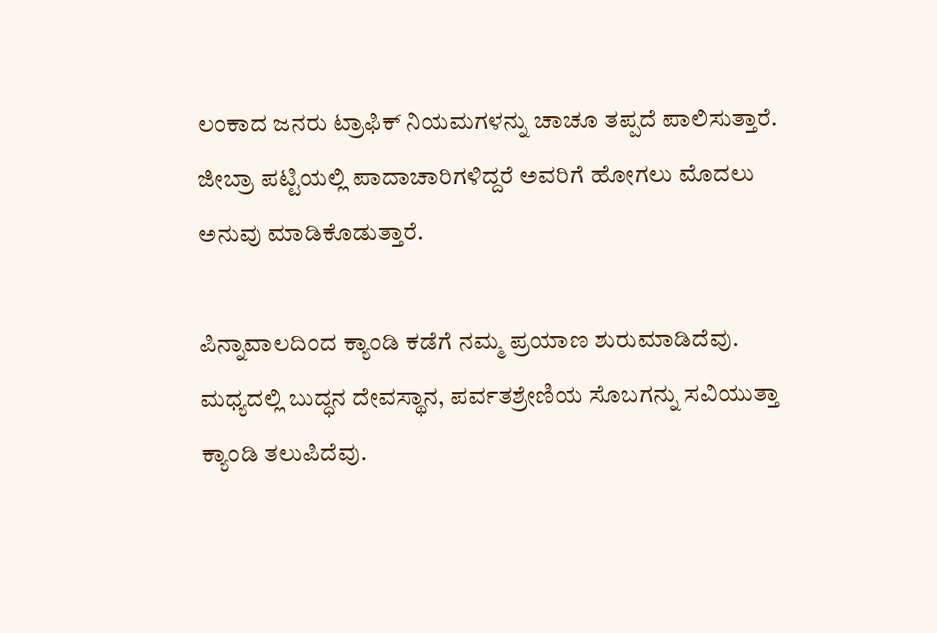ಲಂಕಾದ ಜನರು ಟ್ರಾಫಿಕ್‌ ನಿಯಮಗಳನ್ನು ಚಾಚೂ ತಪ್ಪದೆ ಪಾಲಿಸುತ್ತಾರೆ. ಜೀಬ್ರಾ ಪಟ್ಟಿಯಲ್ಲಿ ಪಾದಾಚಾರಿಗಳಿದ್ದರೆ ಅವರಿಗೆ ಹೋಗಲು ಮೊದಲು ಅನುವು ಮಾಡಿಕೊಡುತ್ತಾರೆ.

ಪಿನ್ನಾವಾಲದಿಂದ ಕ್ಯಾಂಡಿ ಕಡೆಗೆ ನಮ್ಮ ಪ್ರಯಾಣ ಶುರುಮಾಡಿದೆವು. ಮಧ್ಯದಲ್ಲಿ ಬುದ್ಧನ ದೇವಸ್ಥಾನ, ಪರ್ವತಶ್ರೇಣಿಯ ಸೊಬಗನ್ನು ಸವಿಯುತ್ತಾ ಕ್ಯಾಂಡಿ ತಲುಪಿದೆವು.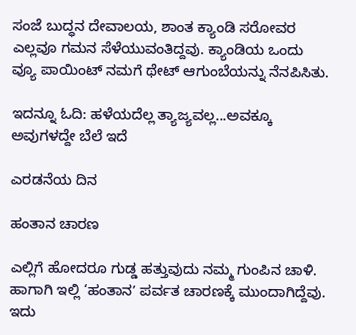ಸಂಜೆ ಬುದ್ಧನ ದೇವಾಲಯ, ಶಾಂತ ಕ್ಯಾಂಡಿ ಸರೋವರ ಎಲ್ಲವೂ ಗಮನ ಸೆಳೆಯುವಂತಿದ್ದವು. ಕ್ಯಾಂಡಿಯ ಒಂದು ವ್ಯೂ ಪಾಯಿಂಟ್‌ ನಮಗೆ ಥೇಟ್‌ ಆಗುಂಬೆಯನ್ನು ನೆನಪಿಸಿತು.

ಇದನ್ನೂ ಓದಿ: ಹಳೆಯದೆಲ್ಲ ತ್ಯಾಜ್ಯವಲ್ಲ...ಅವಕ್ಕೂ ಅವುಗಳದ್ದೇ ಬೆಲೆ ಇದೆ

ಎರಡನೆಯ ದಿನ

ಹಂತಾನ ಚಾರಣ

ಎಲ್ಲಿಗೆ ಹೋದರೂ ಗುಡ್ಡ ಹತ್ತುವುದು ನಮ್ಮ ಗುಂಪಿನ ಚಾಳಿ. ಹಾಗಾಗಿ ಇಲ್ಲಿ ‘ಹಂತಾನʼ ಪರ್ವತ ಚಾರಣಕ್ಕೆ ಮುಂದಾಗಿದ್ದೆವು. ಇದು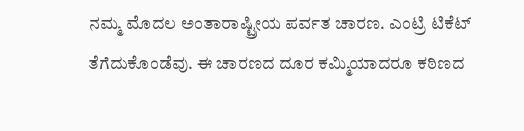ನಮ್ಮ ಮೊದಲ ಅಂತಾರಾಷ್ಟ್ರೀಯ ಪರ್ವತ ಚಾರಣ. ಎಂಟ್ರಿ ಟಿಕೆಟ್‌ ತೆಗೆದುಕೊಂಡೆವು. ಈ ಚಾರಣದ ದೂರ ಕಮ್ಮಿಯಾದರೂ ಕಠಿಣದ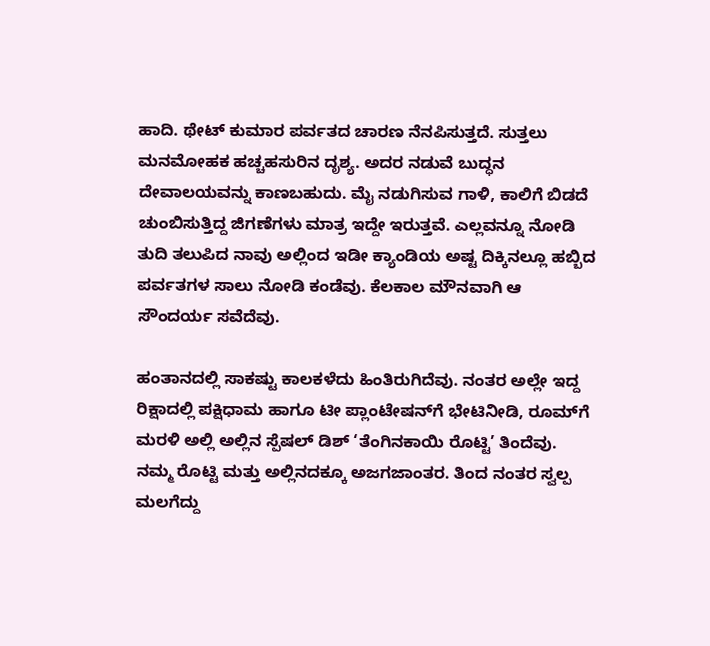ಹಾದಿ. ಥೇಟ್‌ ಕುಮಾರ ಪರ್ವತದ ಚಾರಣ ನೆನಪಿಸುತ್ತದೆ. ಸುತ್ತಲು ಮನಮೋಹಕ ಹಚ್ಚಹಸುರಿನ ದೃಶ್ಯ. ಅದರ ನಡುವೆ ಬುದ್ಧನ ದೇವಾಲಯವನ್ನು ಕಾಣಬಹುದು. ಮೈ ನಡುಗಿಸುವ ಗಾಳಿ, ಕಾಲಿಗೆ ಬಿಡದೆ ಚುಂಬಿಸುತ್ತಿದ್ದ ಜಿಗಣೆಗಳು ಮಾತ್ರ ಇದ್ದೇ ಇರುತ್ತವೆ. ಎಲ್ಲವನ್ನೂ ನೋಡಿ ತುದಿ ತಲುಪಿದ ನಾವು ಅಲ್ಲಿಂದ ಇಡೀ ಕ್ಯಾಂಡಿಯ ಅಷ್ಟ ದಿಕ್ಕಿನಲ್ಲೂ ಹಬ್ಬಿದ ಪರ್ವತಗಳ ಸಾಲು ನೋಡಿ ಕಂಡೆವು. ಕೆಲಕಾಲ ಮೌನವಾಗಿ ಆ ಸೌಂದರ್ಯ ಸವೆದೆವು.

ಹಂತಾನದಲ್ಲಿ ಸಾಕಷ್ಟು ಕಾಲಕಳೆದು ಹಿಂತಿರುಗಿದೆವು. ನಂತರ ಅಲ್ಲೇ ಇದ್ದ ರಿಕ್ಷಾದಲ್ಲಿ ಪಕ್ಷಿಧಾಮ ಹಾಗೂ ಟೀ ಪ್ಲಾಂಟೇಷನ್‌ಗೆ ಭೇಟಿನೀಡಿ, ರೂಮ್‌ಗೆ ಮರಳಿ ಅಲ್ಲಿ ಅಲ್ಲಿನ ಸ್ಪೆಷಲ್‌ ಡಿಶ್‌ ‘ತೆಂಗಿನಕಾಯಿ ರೊಟ್ಟಿ’ ತಿಂದೆವು. ನಮ್ಮ ರೊಟ್ಟಿ ಮತ್ತು ಅಲ್ಲಿನದಕ್ಕೂ ಅಜಗಜಾಂತರ. ತಿಂದ ನಂತರ ಸ್ವಲ್ಪ ಮಲಗೆದ್ದು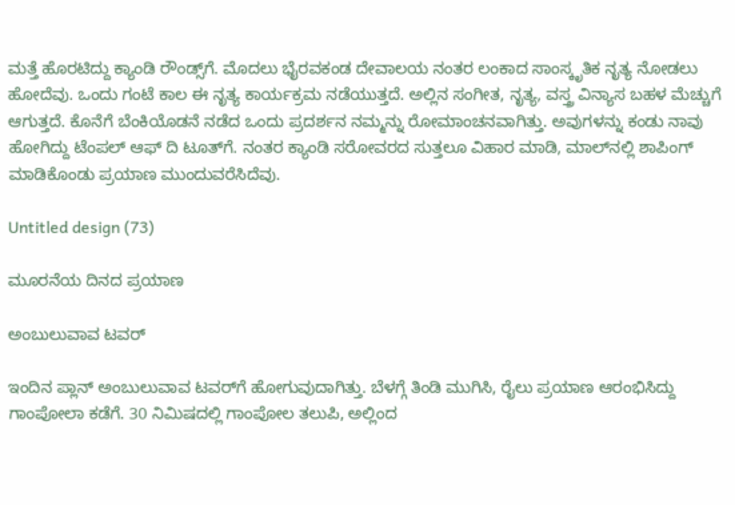ಮತ್ತೆ ಹೊರಟಿದ್ದು ಕ್ಯಾಂಡಿ ರೌಂಡ್ಸ್‌ಗೆ. ಮೊದಲು ಭೈರವಕಂಡ ದೇವಾಲಯ ನಂತರ ಲಂಕಾದ ಸಾಂಸ್ಕೃತಿಕ ನೃತ್ಯ ನೋಡಲು ಹೋದೆವು. ಒಂದು ಗಂಟೆ ಕಾಲ ಈ ನೃತ್ಯ ಕಾರ್ಯಕ್ರಮ ನಡೆಯುತ್ತದೆ. ಅಲ್ಲಿನ ಸಂಗೀತ, ನೃತ್ಯ, ವಸ್ತ್ರ ವಿನ್ಯಾಸ ಬಹಳ ಮೆಚ್ಚುಗೆ ಆಗುತ್ತದೆ. ಕೊನೆಗೆ ಬೆಂಕಿಯೊಡನೆ ನಡೆದ ಒಂದು ಪ್ರದರ್ಶನ ನಮ್ಮನ್ನು ರೋಮಾಂಚನವಾಗಿತ್ತು. ಅವುಗಳನ್ನು ಕಂಡು ನಾವು ಹೋಗಿದ್ದು ಟೆಂಪಲ್‌ ಆಫ್‌ ದಿ ಟೂತ್‌ಗೆ. ನಂತರ ಕ್ಯಾಂಡಿ ಸರೋವರದ ಸುತ್ತಲೂ ವಿಹಾರ ಮಾಡಿ, ಮಾಲ್‌ನಲ್ಲಿ ಶಾಪಿಂಗ್‌ ಮಾಡಿಕೊಂಡು ಪ್ರಯಾಣ ಮುಂದುವರೆಸಿದೆವು.

Untitled design (73)

ಮೂರನೆಯ ದಿನದ ಪ್ರಯಾಣ

ಅಂಬುಲುವಾವ ಟವರ್‌

ಇಂದಿನ ಪ್ಲಾನ್‌ ಅಂಬುಲುವಾವ ಟವರ್‌ಗೆ ಹೋಗುವುದಾಗಿತ್ತು. ಬೆಳಗ್ಗೆ ತಿಂಡಿ ಮುಗಿಸಿ, ರೈಲು ಪ್ರಯಾಣ ಆರಂಭಿಸಿದ್ದು ಗಾಂಪೋಲಾ ಕಡೆಗೆ. 30 ನಿಮಿಷದಲ್ಲಿ ಗಾಂಪೋಲ ತಲುಪಿ, ಅಲ್ಲಿಂದ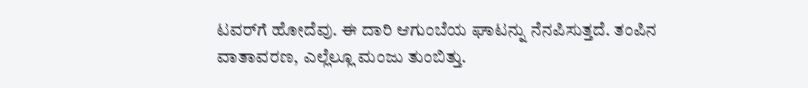ಟವರ್‌ಗೆ ಹೋದೆವು. ಈ ದಾರಿ ಆಗುಂಬೆಯ ಘಾಟನ್ನು ನೆನಪಿಸುತ್ತದೆ. ತಂಪಿನ ವಾತಾವರಣ, ಎಲ್ಲೆಲ್ಲೂ ಮಂಜು ತುಂಬಿತ್ತು.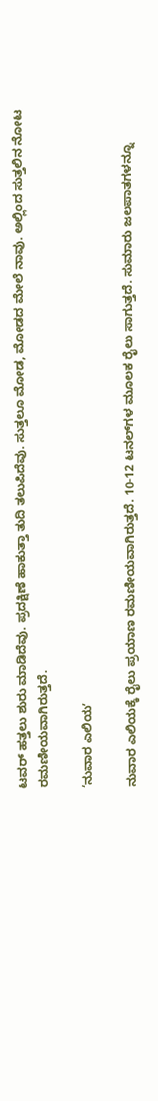ಟವರ್‌ ಹತ್ತಲು ಶುರು ಮಾಡಿದೆವು. ಪ್ರದಕ್ಷಿಣೆ ಹಾಕುತ್ತಾ ತುದಿ ತಲುಪಿದೆವು. ಸುತ್ತಲೂ ಮೋಡ, ಮೋಡದ ಮೇಲೆ ನಾವು. ಅಲ್ಲಿಂದ ಸುತ್ತಲಿನ ನೋಟ ರಮಣೀಯವಾಗಿರುತ್ತದೆ.

‘ನುವಾರ ಎಲಿಯʼ

ನುವಾರ ಎಲಿಯಕ್ಕೆ ರೈಲು ಪ್ರಯಾಣ ರಮಣೀಯವಾಗಿರುತ್ತದೆ. 10-12 ಟನಲ್‌ಗಳ ಮೂಲಕ ರೈಲು ಸಾಗುತ್ತದೆ. ಸುಮಾರು ಜಲಪಾತಗಳನ್ನೂ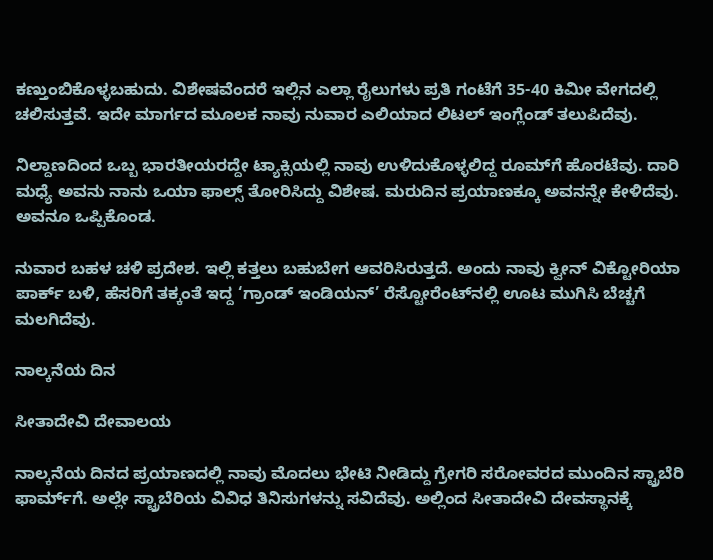ಕಣ್ತುಂಬಿಕೊಳ್ಳಬಹುದು. ವಿಶೇಷವೆಂದರೆ ಇಲ್ಲಿನ ಎಲ್ಲಾ ರೈಲುಗಳು ಪ್ರತಿ ಗಂಟೆಗೆ 35-40 ಕಿಮೀ ವೇಗದಲ್ಲಿ ಚಲಿಸುತ್ತವೆ. ಇದೇ ಮಾರ್ಗದ ಮೂಲಕ ನಾವು ನುವಾರ ಎಲಿಯಾದ ಲಿಟಲ್‌ ಇಂಗ್ಲೆಂಡ್‌ ತಲುಪಿದೆವು.

ನಿಲ್ದಾಣದಿಂದ ಒಬ್ಬ ಭಾರತೀಯರದ್ದೇ ಟ್ಯಾಕ್ಸಿಯಲ್ಲಿ ನಾವು ಉಳಿದುಕೊಳ್ಳಲಿದ್ದ ರೂಮ್‌ಗೆ ಹೊರಟೆವು. ದಾರಿ ಮಧ್ಯೆ ಅವನು ನಾನು ಒಯಾ ಫಾಲ್ಸ್‌ ತೋರಿಸಿದ್ದು ವಿಶೇಷ. ಮರುದಿನ ಪ್ರಯಾಣಕ್ಕೂ ಅವನನ್ನೇ ಕೇಳಿದೆವು. ಅವನೂ ಒಪ್ಪಿಕೊಂಡ.

ನುವಾರ ಬಹಳ ಚಳಿ ಪ್ರದೇಶ. ಇಲ್ಲಿ ಕತ್ತಲು ಬಹುಬೇಗ ಆವರಿಸಿರುತ್ತದೆ. ಅಂದು ನಾವು ಕ್ವೀನ್‌ ವಿಕ್ಟೋರಿಯಾ ಪಾರ್ಕ್‌ ಬಳಿ, ಹೆಸರಿಗೆ ತಕ್ಕಂತೆ ಇದ್ದ ‘ಗ್ರಾಂಡ್‌ ಇಂಡಿಯನ್‌’ ರೆಸ್ಟೋರೆಂಟ್‌ನಲ್ಲಿ ಊಟ ಮುಗಿಸಿ ಬೆಚ್ಚಗೆ ಮಲಗಿದೆವು.

ನಾಲ್ಕನೆಯ ದಿನ

ಸೀತಾದೇವಿ ದೇವಾಲಯ

ನಾಲ್ಕನೆಯ ದಿನದ ಪ್ರಯಾಣದಲ್ಲಿ ನಾವು ಮೊದಲು ಭೇಟಿ ನೀಡಿದ್ದು ಗ್ರೇಗರಿ ಸರೋವರದ ಮುಂದಿನ ಸ್ಟ್ರಾಬೆರಿ ಫಾರ್ಮ್‌ಗೆ. ಅಲ್ಲೇ ಸ್ಟ್ರಾಬೆರಿಯ ವಿವಿಧ ತಿನಿಸುಗಳನ್ನು ಸವಿದೆವು. ಅಲ್ಲಿಂದ ಸೀತಾದೇವಿ ದೇವಸ್ಥಾನಕ್ಕೆ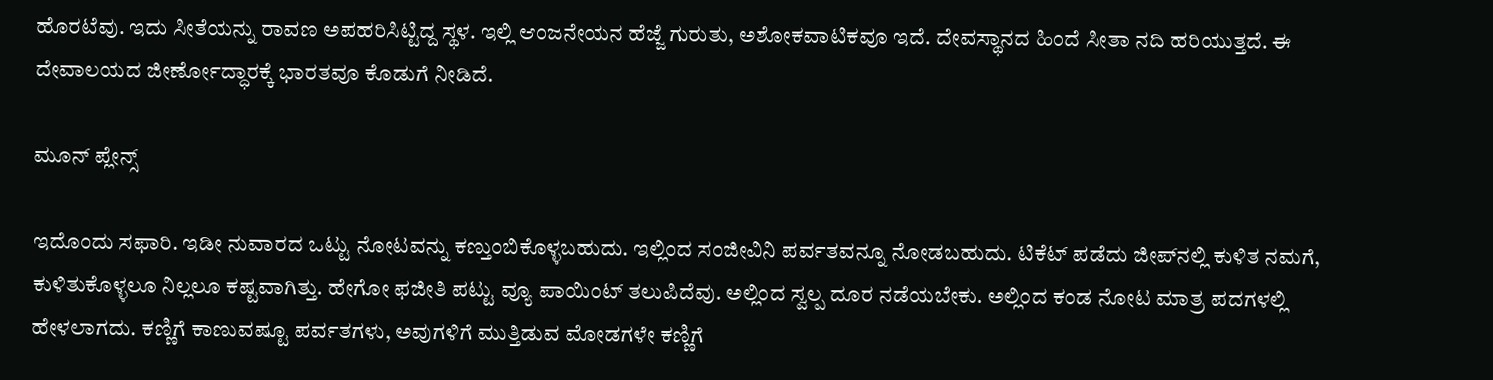ಹೊರಟೆವು. ಇದು ಸೀತೆಯನ್ನು ರಾವಣ ಅಪಹರಿಸಿಟ್ಟಿದ್ದ ಸ್ಥಳ. ಇಲ್ಲಿ ಆಂಜನೇಯನ ಹೆಜ್ಜೆ ಗುರುತು, ಅಶೋಕವಾಟಿಕವೂ ಇದೆ. ದೇವಸ್ಥಾನದ ಹಿಂದೆ ಸೀತಾ ನದಿ ಹರಿಯುತ್ತದೆ. ಈ ದೇವಾಲಯದ ಜೀರ್ಣೋದ್ಧಾರಕ್ಕೆ ಭಾರತವೂ ಕೊಡುಗೆ ನೀಡಿದೆ.

ಮೂನ್‌ ಪ್ಲೇನ್ಸ್‌

ಇದೊಂದು ಸಫಾರಿ. ಇಡೀ ನುವಾರದ ಒಟ್ಟು ನೋಟವನ್ನು ಕಣ್ತುಂಬಿಕೊಳ್ಳಬಹುದು. ಇಲ್ಲಿಂದ ಸಂಜೀವಿನಿ ಪರ್ವತವನ್ನೂ ನೋಡಬಹುದು. ಟಿಕೆಟ್ ಪಡೆದು ಜೀಪ್‌ನಲ್ಲಿ ಕುಳಿತ ನಮಗೆ, ಕುಳಿತುಕೊಳ್ಳಲೂ ನಿಲ್ಲಲೂ ಕಷ್ಟವಾಗಿತ್ತು. ಹೇಗೋ ಫಜೀತಿ ಪಟ್ಟು ವ್ಯೂ ಪಾಯಿಂಟ್‌ ತಲುಪಿದೆವು. ಅಲ್ಲಿಂದ ಸ್ವಲ್ಪ ದೂರ ನಡೆಯಬೇಕು. ಅಲ್ಲಿಂದ ಕಂಡ ನೋಟ ಮಾತ್ರ ಪದಗಳಲ್ಲಿ ಹೇಳಲಾಗದು. ಕಣ್ಣಿಗೆ ಕಾಣುವಷ್ಟೂ ಪರ್ವತಗಳು, ಅವುಗಳಿಗೆ ಮುತ್ತಿಡುವ ಮೋಡಗಳೇ ಕಣ್ಣಿಗೆ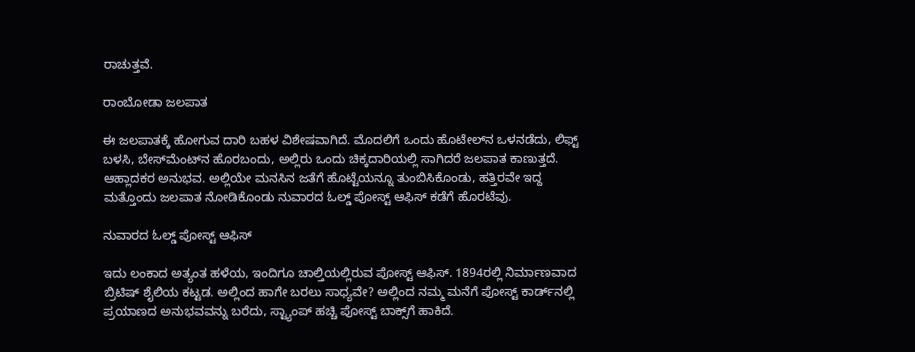ರಾಚುತ್ತವೆ.

ರಾಂಬೋಡಾ ಜಲಪಾತ

ಈ ಜಲಪಾತಕ್ಕೆ ಹೋಗುವ ದಾರಿ ಬಹಳ ವಿಶೇಷವಾಗಿದೆ. ಮೊದಲಿಗೆ ಒಂದು ಹೊಟೇಲ್‌ನ ಒಳನಡೆದು, ಲಿಫ್ಟ್‌ ಬಳಸಿ, ಬೇಸ್‌ಮೆಂಟ್‌ನ ಹೊರಬಂದು, ಅಲ್ಲಿರು ಒಂದು ಚಿಕ್ಕದಾರಿಯಲ್ಲಿ ಸಾಗಿದರೆ ಜಲಪಾತ ಕಾಣುತ್ತದೆ. ಆಹ್ಲಾದಕರ ಅನುಭವ. ಅಲ್ಲಿಯೇ ಮನಸಿನ ಜತೆಗೆ ಹೊಟ್ಟೆಯನ್ನೂ ತುಂಬಿಸಿಕೊಂಡು, ಹತ್ತಿರವೇ ಇದ್ದ ಮತ್ತೊಂದು ಜಲಪಾತ ನೋಡಿಕೊಂಡು ನುವಾರದ ಓಲ್ಡ್‌ ಪೋಸ್ಟ್‌ ಆಫಿಸ್‌ ಕಡೆಗೆ ಹೊರಟೆವು.

ನುವಾರದ ಓಲ್ಡ್‌ ಪೋಸ್ಟ್‌ ಆಫಿಸ್‌

ಇದು ಲಂಕಾದ ಅತ್ಯಂತ ಹಳೆಯ, ಇಂದಿಗೂ ಚಾಲ್ತಿಯಲ್ಲಿರುವ ಪೋಸ್ಟ್‌ ಆಫಿಸ್‌. 1894ರಲ್ಲಿ ನಿರ್ಮಾಣವಾದ ಬ್ರಿಟಿಷ್‌ ಶೈಲಿಯ ಕಟ್ಟಡ. ಅಲ್ಲಿಂದ ಹಾಗೇ ಬರಲು ಸಾಧ್ಯವೇ? ಅಲ್ಲಿಂದ ನಮ್ಮ ಮನೆಗೆ ಪೋಸ್ಟ್‌ ಕಾರ್ಡ್‌ನಲ್ಲಿ ಪ್ರಯಾಣದ ಅನುಭವವನ್ನು ಬರೆದು, ಸ್ಟ್ಯಾಂಪ್‌ ಹಚ್ಚಿ ಪೋಸ್ಟ್‌ ಬಾಕ್ಸ್‌ಗೆ ಹಾಕಿದೆ.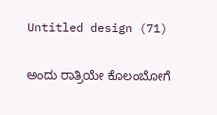Untitled design (71)

ಅಂದು ರಾತ್ರಿಯೇ ಕೊಲಂಬೋಗೆ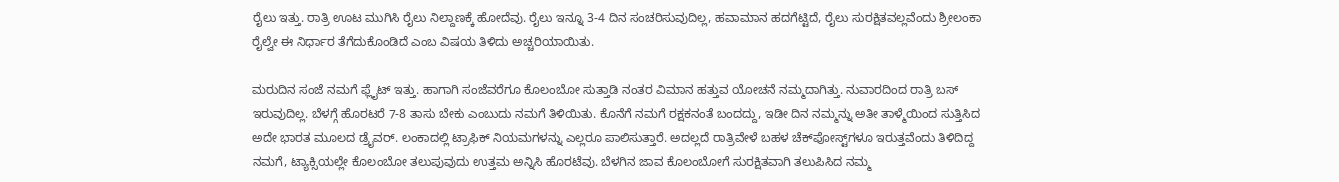ರೈಲು ಇತ್ತು. ರಾತ್ರಿ ಊಟ ಮುಗಿಸಿ ರೈಲು ನಿಲ್ದಾಣಕ್ಕೆ ಹೋದೆವು. ರೈಲು ಇನ್ನೂ 3-4 ದಿನ ಸಂಚರಿಸುವುದಿಲ್ಲ, ಹವಾಮಾನ ಹದಗೆಟ್ಟಿದೆ, ರೈಲು ಸುರಕ್ಷಿತವಲ್ಲವೆಂದು ಶ್ರೀಲಂಕಾ ರೈಲ್ವೇ ಈ ನಿರ್ಧಾರ ತೆಗೆದುಕೊಂಡಿದೆ ಎಂಬ ವಿಷಯ ತಿಳಿದು ಅಚ್ಚರಿಯಾಯಿತು.

ಮರುದಿನ ಸಂಜೆ ನಮಗೆ ಫ್ಲೈಟ್‌ ಇತ್ತು. ಹಾಗಾಗಿ ಸಂಜೆವರೆಗೂ ಕೊಲಂಬೋ ಸುತ್ತಾಡಿ ನಂತರ ವಿಮಾನ ಹತ್ತುವ ಯೋಚನೆ ನಮ್ಮದಾಗಿತ್ತು. ನುವಾರದಿಂದ ರಾತ್ರಿ ಬಸ್‌ ಇರುವುದಿಲ್ಲ. ಬೆಳಗ್ಗೆ ಹೊರಟರೆ 7-8 ತಾಸು ಬೇಕು ಎಂಬುದು ನಮಗೆ ತಿಳಿಯಿತು. ಕೊನೆಗೆ ನಮಗೆ ರಕ್ಷಕನಂತೆ ಬಂದದ್ದು, ಇಡೀ ದಿನ ನಮ್ಮನ್ನು ಅತೀ ತಾಳ್ಮೆಯಿಂದ ಸುತ್ತಿಸಿದ ಅದೇ ಭಾರತ ಮೂಲದ ಡ್ರೈವರ್. ಲಂಕಾದಲ್ಲಿ ಟ್ರಾಫಿಕ್‌ ನಿಯಮಗಳನ್ನು ಎಲ್ಲರೂ ಪಾಲಿಸುತ್ತಾರೆ. ಅದಲ್ಲದೆ ರಾತ್ರಿವೇಳೆ ಬಹಳ ಚೆಕ್‌ಪೋಸ್ಟ್‌ಗಳೂ ಇರುತ್ತವೆಂದು ತಿಳಿದಿದ್ದ ನಮಗೆ, ಟ್ಯಾಕ್ಸಿಯಲ್ಲೇ ಕೊಲಂಬೋ ತಲುಪುವುದು ಉತ್ತಮ ಅನ್ನಿಸಿ ಹೊರಟೆವು. ಬೆಳಗಿನ ಜಾವ ಕೊಲಂಬೋಗೆ ಸುರಕ್ಷಿತವಾಗಿ ತಲುಪಿಸಿದ ನಮ್ಮ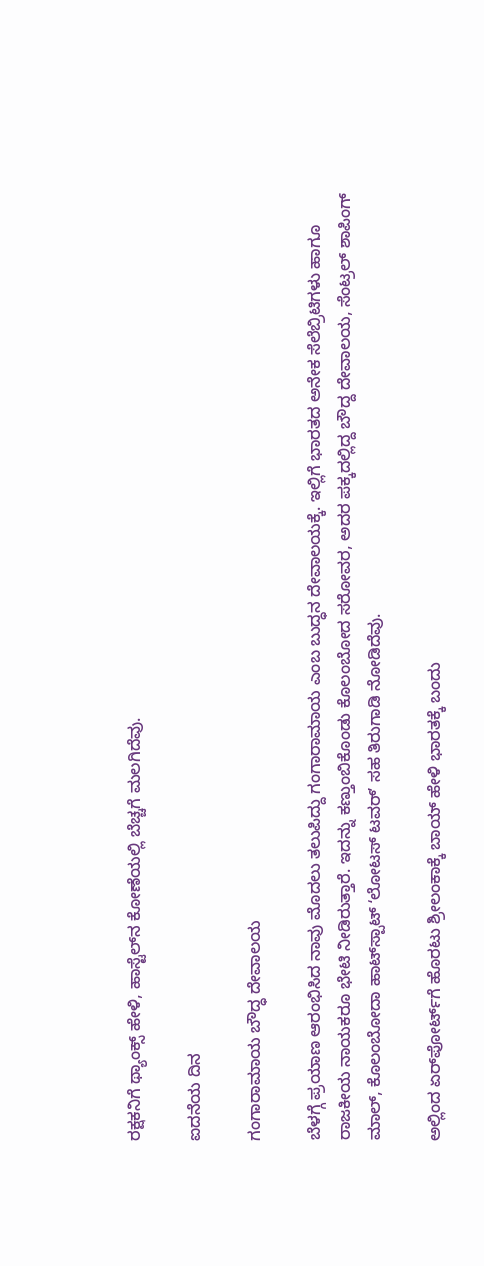ರಕ್ಷಕನಿಗೆ ಥ್ಯಾಂಕ್ಸ್‌ ಹೇಳಿ, ಹಾಸ್ಟೆಲ್‌ನ ಕೋಣೆಯಲ್ಲಿ ಬೆಚ್ಚಗೆ ಮಲಗಿದೆವು.

ಐದನೆಯ ದಿನ

ಗಂಗಾರಾಮಾಯ ಬೌದ್ಧ ದೇವಾಲಯ

ಬೆಳಗ್ಗೆ ಪ್ರಯಾಣ ಆರಂಭಿಸಿದ ನಾವು ಮೊದಲು ತಲುಪಿದ್ದು ಗಂಗಾರಾಮಾಯ ಎಂಬ ಬುದ್ಧನ ದೇವಾಲಯಕ್ಕೆ. ಇಲ್ಲಿಗೆ ಭಾರತದ ಅನೇಕ ಸೆಲೆಬ್ರಿಟಿಗಳು ಹಾಗೂ ರಾಜಕೀಯ ನಾಯಕರೂ ಭೇಟಿ ನೀಡಿರುತ್ತಾರೆ. ಇದನ್ನು ಕಣ್ತುಂಬಿಕೊಂಡು ಕೊಲಂಬೋದ ಸರೋವರ, ಅದರ ಪಕ್ಕದಲ್ಲಿದ್ದ ಬೌದ್ದ ದೇವಾಲಯ, ಸೆಂಟ್ರಲ್‌ ಶಾಪಿಂಗ್‌ ಮಾಲ್‌, ಕೊಲಂಬೋದಾ ಹಾಟ್‌ಸ್ಪಾಟ್‌ ʻಲೋಟಸ್‌ ಟವರ್‌ʼ ಸಹ ತಿರುಗಾಡಿ ನೋಡಿದೆವು.

ಅಲ್ಲಿಂದ ಏರ್‌ಪೋರ್ಟ್‌ಗೆ ಹೊರಟು ಶ್ರೀಲಂಕಾಕ್ಕೆ ಬಾಯ್‌ ಹೇಳಿ ಭಾರತಕ್ಕೆ ಬಂದು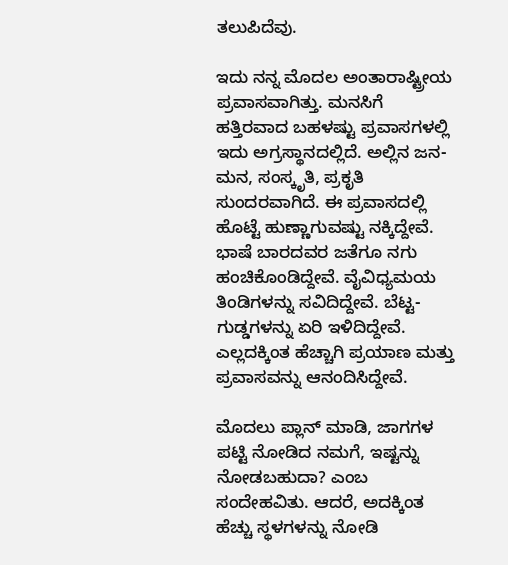ತಲುಪಿದೆವು.

ಇದು ನನ್ನ ಮೊದಲ ಅಂತಾರಾಷ್ಟ್ರೀಯ ಪ್ರವಾಸವಾಗಿತ್ತು. ಮನಸಿಗೆ ಹತ್ತಿರವಾದ ಬಹಳಷ್ಟು ಪ್ರವಾಸಗಳಲ್ಲಿ ಇದು ಅಗ್ರಸ್ಥಾನದಲ್ಲಿದೆ. ಅಲ್ಲಿನ ಜನ-ಮನ, ಸಂಸ್ಕೃತಿ, ಪ್ರಕೃತಿ ಸುಂದರವಾಗಿದೆ. ಈ ಪ್ರವಾಸದಲ್ಲಿ ಹೊಟ್ಟೆ ಹುಣ್ಣಾಗುವಷ್ಟು ನಕ್ಕಿದ್ದೇವೆ. ಭಾಷೆ ಬಾರದವರ ಜತೆಗೂ ನಗು ಹಂಚಿಕೊಂಡಿದ್ದೇವೆ. ವೈವಿಧ್ಯಮಯ ತಿಂಡಿಗಳನ್ನು ಸವಿದಿದ್ದೇವೆ. ಬೆಟ್ಟ-ಗುಡ್ಡಗಳನ್ನು ಏರಿ ಇಳಿದಿದ್ದೇವೆ. ಎಲ್ಲದಕ್ಕಿಂತ ಹೆಚ್ಚಾಗಿ ಪ್ರಯಾಣ ಮತ್ತು ಪ್ರವಾಸವನ್ನು ಆನಂದಿಸಿದ್ದೇವೆ.

ಮೊದಲು ಪ್ಲಾನ್ ಮಾಡಿ, ಜಾಗಗಳ ಪಟ್ಟಿ ನೋಡಿದ ನಮಗೆ, ಇಷ್ಟನ್ನು ನೋಡಬಹುದಾ? ಎಂಬ ಸಂದೇಹವಿತು. ಆದರೆ, ಅದಕ್ಕಿಂತ ಹೆಚ್ಚು ಸ್ಥಳಗಳನ್ನು ನೋಡಿ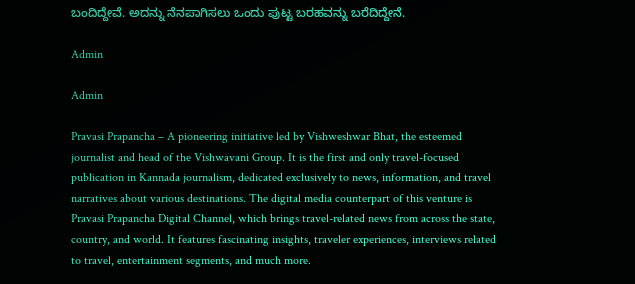ಬಂದಿದ್ದೇವೆ. ಅದನ್ನು ನೆನಪಾಗಿಸಲು ಒಂದು ಪುಟ್ಟ ಬರಹವನ್ನು ಬರೆದಿದ್ದೇನೆ.

Admin

Admin

Pravasi Prapancha – A pioneering initiative led by Vishweshwar Bhat, the esteemed journalist and head of the Vishwavani Group. It is the first and only travel-focused publication in Kannada journalism, dedicated exclusively to news, information, and travel narratives about various destinations. The digital media counterpart of this venture is Pravasi Prapancha Digital Channel, which brings travel-related news from across the state, country, and world. It features fascinating insights, traveler experiences, interviews related to travel, entertainment segments, and much more.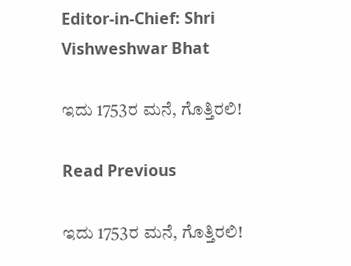Editor-in-Chief: Shri Vishweshwar Bhat

ಇದು 1753ರ ಮನೆ, ಗೊತ್ತಿರಲಿ!

Read Previous

ಇದು 1753ರ ಮನೆ, ಗೊತ್ತಿರಲಿ!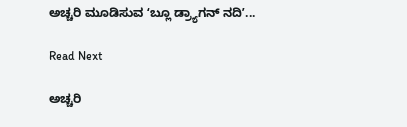ಅಚ್ಚರಿ ಮೂಡಿಸುವ ʻಬ್ಲೂ ಡ್ರ್ಯಾಗನ್‌ ನದಿʼ...

Read Next

ಅಚ್ಚರಿ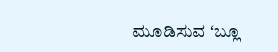ಮೂಡಿಸುವ ʻಬ್ಲೂ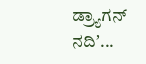ಡ್ರ್ಯಾಗನ್‌ ನದಿʼ...